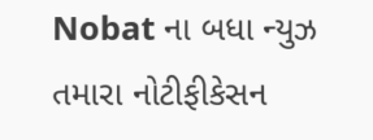Nobat ના બધા ન્યુઝ તમારા નોટીફીકેસન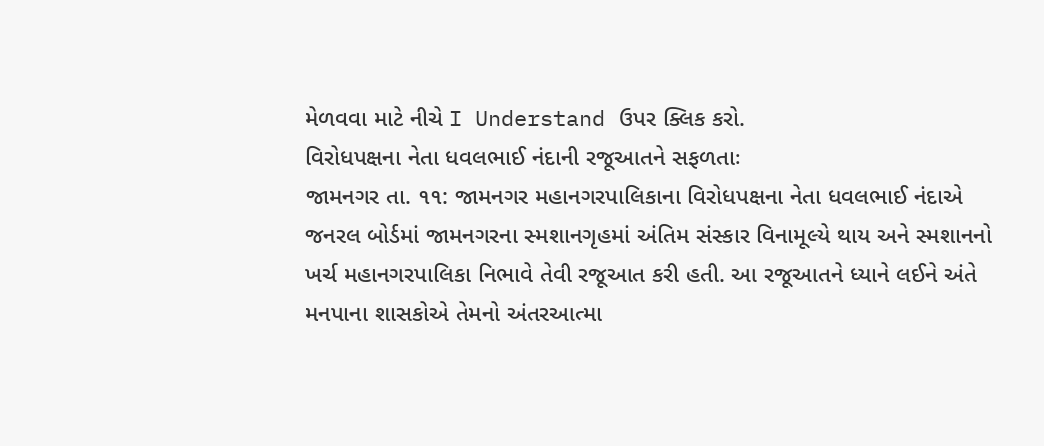મેળવવા માટે નીચે I Understand ઉપર ક્લિક કરો.
વિરોધપક્ષના નેતા ધવલભાઈ નંદાની રજૂઆતને સફળતાઃ
જામનગર તા. ૧૧: જામનગર મહાનગરપાલિકાના વિરોધપક્ષના નેતા ધવલભાઈ નંદાએ જનરલ બોર્ડમાં જામનગરના સ્મશાનગૃહમાં અંતિમ સંસ્કાર વિનામૂલ્યે થાય અને સ્મશાનનો ખર્ચ મહાનગરપાલિકા નિભાવે તેવી રજૂઆત કરી હતી. આ રજૂઆતને ધ્યાને લઈને અંતે મનપાના શાસકોએ તેમનો અંતરઆત્મા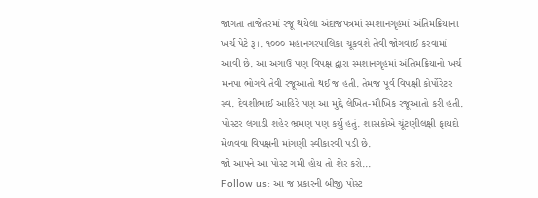જાગતા તાજેતરમાં રજૂ થયેલા અંદાજપત્રમાં સ્મશાનગૃહમાં અંતિમક્રિયાના ખર્ચ પેટે રૂ।. ૧૦૦૦ મહાનગરપાલિકા ચૂકવશે તેવી જોગવાઈ કરવામાં આવી છે. આ અગાઉ પણ વિપક્ષ દ્વારા સ્મશાનગૃહમાં અંતિમક્રિયાનો ખર્ચ મનપા ભોગવે તેવી રજૂઆતો થઈ જ હતી. તેમજ પૂર્વ વિપક્ષી કોર્પોરેટર સ્વ. દેવશીભાઈ આહિરે પણ આ મુદ્દે લેખિત-મૌખિક રજૂઆતો કરી હતી. પોસ્ટર લગાડી શહેર ભ્રમણ પણ કર્યુ હતું. શાસકોએ ચૂંટણીલક્ષી ફાયદો મેળવવા વિપક્ષની માંગણી સ્વીકારવી પડી છે.
જો આપને આ પોસ્ટ ગમી હોય તો શેર કરો...
Follow us: આ જ પ્રકારની બીજી પોસ્ટ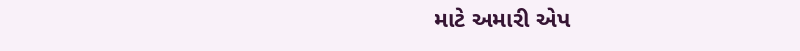માટે અમારી એપ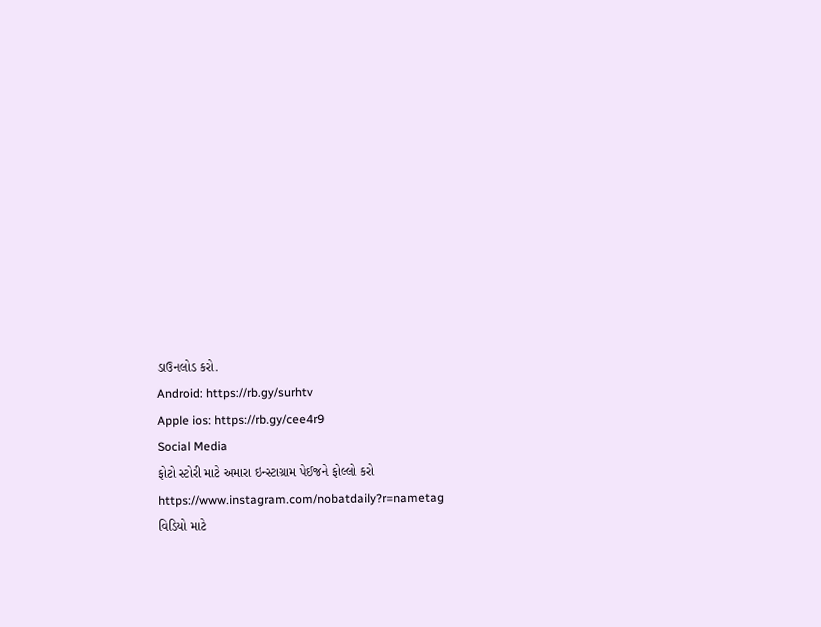ડાઉનલોડ કરો.
Android: https://rb.gy/surhtv
Apple ios: https://rb.gy/cee4r9
Social Media
ફોટો સ્ટોરી માટે અમારા ઇન્સ્ટાગ્રામ પેઈજને ફોલ્લો કરો
https://www.instagram.com/nobatdaily?r=nametag
વિડિયો માટે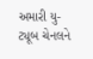અમારી યુ-ટ્યૂબ ચેનલને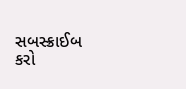સબસ્ક્રાઈબ કરો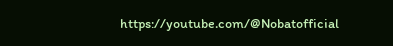https://youtube.com/@Nobatofficial